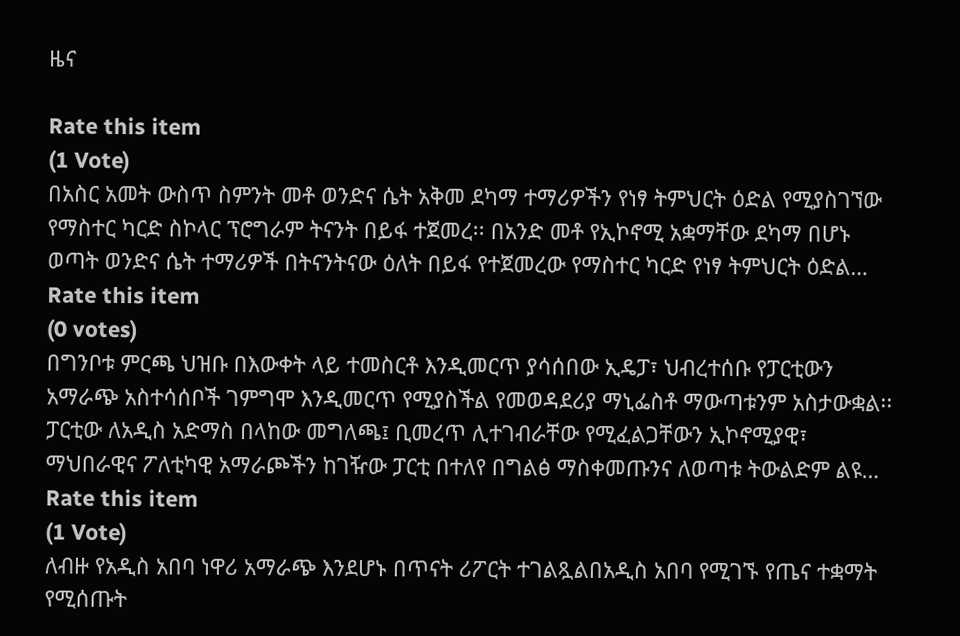ዜና

Rate this item
(1 Vote)
በአስር አመት ውስጥ ስምንት መቶ ወንድና ሴት አቅመ ደካማ ተማሪዎችን የነፃ ትምህርት ዕድል የሚያስገኘው የማስተር ካርድ ስኮላር ፕሮግራም ትናንት በይፋ ተጀመረ፡፡ በአንድ መቶ የኢኮኖሚ አቋማቸው ደካማ በሆኑ ወጣት ወንድና ሴት ተማሪዎች በትናንትናው ዕለት በይፋ የተጀመረው የማስተር ካርድ የነፃ ትምህርት ዕድል…
Rate this item
(0 votes)
በግንቦቱ ምርጫ ህዝቡ በእውቀት ላይ ተመስርቶ እንዲመርጥ ያሳሰበው ኢዴፓ፣ ህብረተሰቡ የፓርቲውን አማራጭ አስተሳሰቦች ገምግሞ እንዲመርጥ የሚያስችል የመወዳደሪያ ማኒፌስቶ ማውጣቱንም አስታውቋል፡፡ ፓርቲው ለአዲስ አድማስ በላከው መግለጫ፤ ቢመረጥ ሊተገብራቸው የሚፈልጋቸውን ኢኮኖሚያዊ፣ ማህበራዊና ፖለቲካዊ አማራጮችን ከገዥው ፓርቲ በተለየ በግልፅ ማስቀመጡንና ለወጣቱ ትውልድም ልዩ…
Rate this item
(1 Vote)
ለብዙ የአዲስ አበባ ነዋሪ አማራጭ እንደሆኑ በጥናት ሪፖርት ተገልጿልበአዲስ አበባ የሚገኙ የጤና ተቋማት የሚሰጡት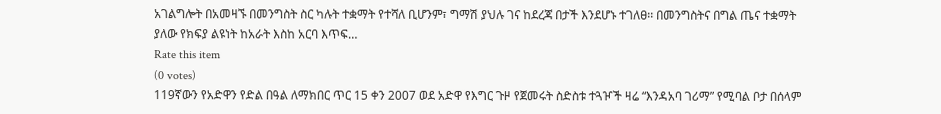አገልግሎት በአመዛኙ በመንግስት ስር ካሉት ተቋማት የተሻለ ቢሆንም፣ ግማሽ ያህሉ ገና ከደረጃ በታች እንደሆኑ ተገለፀ፡፡ በመንግስትና በግል ጤና ተቋማት ያለው የክፍያ ልዩነት ከአራት እስከ አርባ እጥፍ…
Rate this item
(0 votes)
119ኛውን የአድዋን የድል በዓል ለማክበር ጥር 15 ቀን 2007 ወደ አድዋ የእግር ጉዞ የጀመሩት ስድስቱ ተጓዦች ዛሬ “እንዳአባ ገሪማ” የሚባል ቦታ በሰላም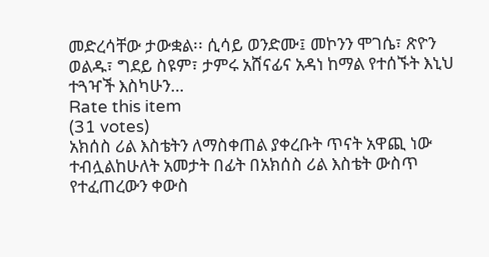መድረሳቸው ታውቋል፡፡ ሲሳይ ወንድሙ፤ መኮንን ሞገሴ፣ ጽዮን ወልዱ፣ ግደይ ስዩም፣ ታምሩ አሸናፊና አዳነ ከማል የተሰኙት እኒህ ተጓዣች እስካሁን…
Rate this item
(31 votes)
አክሰስ ሪል እስቴትን ለማስቀጠል ያቀረቡት ጥናት አዋጪ ነው ተብሏልከሁለት አመታት በፊት በአክሰስ ሪል እስቴት ውስጥ የተፈጠረውን ቀውስ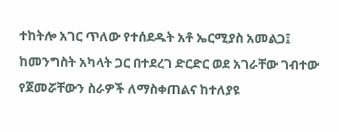ተከትሎ አገር ጥለው የተሰደዱት አቶ ኤርሚያስ አመልጋ፤ ከመንግስት አካላት ጋር በተደረገ ድርድር ወደ አገራቸው ገብተው የጀመሯቸውን ስራዎች ለማስቀጠልና ከተለያዩ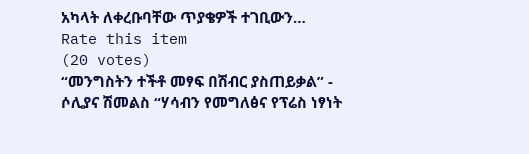አካላት ለቀረቡባቸው ጥያቄዎች ተገቢውን…
Rate this item
(20 votes)
“መንግስትን ተችቶ መፃፍ በሽብር ያስጠይቃል” - ሶሊያና ሽመልስ “ሃሳብን የመግለፅና የፕሬስ ነፃነት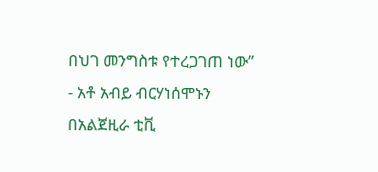በህገ መንግስቱ የተረጋገጠ ነው” - አቶ አብይ ብርሃነሰሞኑን በአልጀዚራ ቲቪ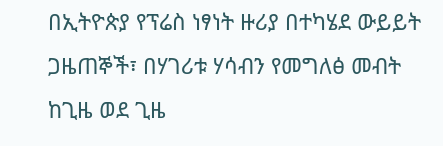በኢትዮጵያ የፕሬስ ነፃነት ዙሪያ በተካሄደ ውይይት ጋዜጠኞች፣ በሃገሪቱ ሃሳብን የመግለፅ መብት ከጊዜ ወደ ጊዜ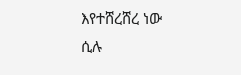እየተሸረሸረ ነው ሲሉ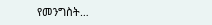የመንግስት…